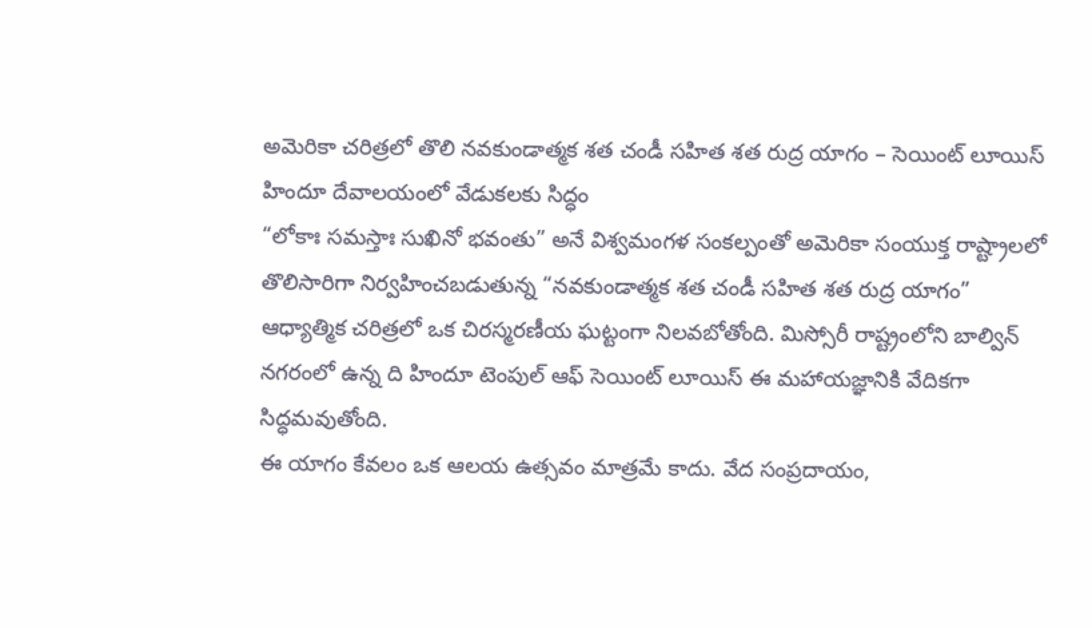అమెరికా చరిత్రలో తొలి నవకుండాత్మక శత చండీ సహిత శత రుద్ర యాగం – సెయింట్ లూయిస్ హిందూ దేవాలయంలో వేడుకలకు సిద్ధం
“లోకాః సమస్తాః సుఖినో భవంతు” అనే విశ్వమంగళ సంకల్పంతో అమెరికా సంయుక్త రాష్ట్రాలలో తొలిసారిగా నిర్వహించబడుతున్న “నవకుండాత్మక శత చండీ సహిత శత రుద్ర యాగం” ఆధ్యాత్మిక చరిత్రలో ఒక చిరస్మరణీయ ఘట్టంగా నిలవబోతోంది. మిస్సోరీ రాష్ట్రంలోని బాల్విన్ నగరంలో ఉన్న ది హిందూ టెంపుల్ ఆఫ్ సెయింట్ లూయిస్ ఈ మహాయజ్ఞానికి వేదికగా సిద్ధమవుతోంది.
ఈ యాగం కేవలం ఒక ఆలయ ఉత్సవం మాత్రమే కాదు. వేద సంప్రదాయం,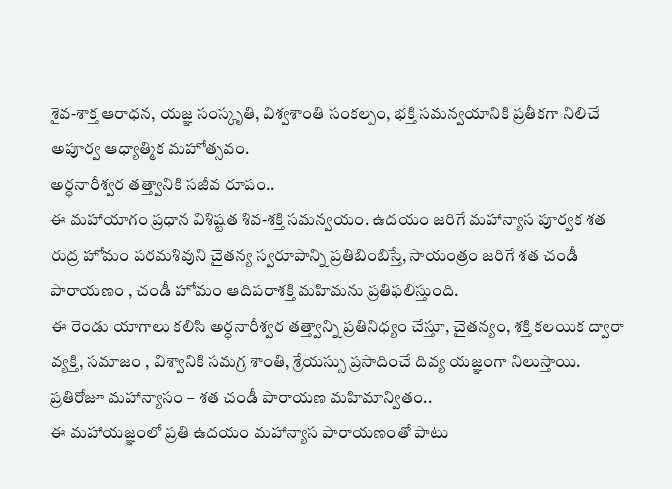శైవ-శాక్త ఆరాధన, యజ్ఞ సంస్కృతి, విశ్వశాంతి సంకల్పం, భక్తి సమన్వయానికి ప్రతీకగా నిలిచే అపూర్వ ఆధ్యాత్మిక మహోత్సవం.
అర్ధనారీశ్వర తత్త్వానికి సజీవ రూపం..
ఈ మహాయాగం ప్రధాన విశిష్టత శివ-శక్తి సమన్వయం. ఉదయం జరిగే మహాన్యాస పూర్వక శత రుద్ర హోమం పరమశివుని చైతన్య స్వరూపాన్ని ప్రతిబింబిస్తే, సాయంత్రం జరిగే శత చండీ పారాయణం , చండీ హోమం ఆదిపరాశక్తి మహిమను ప్రతిఫలిస్తుంది.
ఈ రెండు యాగాలు కలిసి అర్ధనారీశ్వర తత్త్వాన్ని ప్రతినిధ్యం చేస్తూ, చైతన్యం, శక్తి కలయిక ద్వారా వ్యక్తి, సమాజం , విశ్వానికి సమగ్ర శాంతి, శ్రేయస్సు ప్రసాదించే దివ్య యజ్ఞంగా నిలుస్తాయి.
ప్రతిరోజూ మహాన్యాసం – శత చండీ పారాయణ మహిమాన్వితం..
ఈ మహాయజ్ఞంలో ప్రతి ఉదయం మహాన్యాస పారాయణంతో పాటు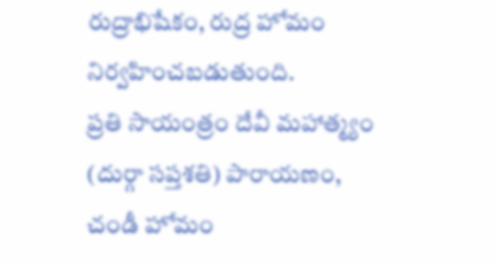రుద్రాభిషేకం, రుద్ర హోమం నిర్వహించబడుతుంది.
ప్రతి సాయంత్రం దేవీ మహాత్మ్యం (దుర్గా సప్తశతి) పారాయణం, చండీ హోమం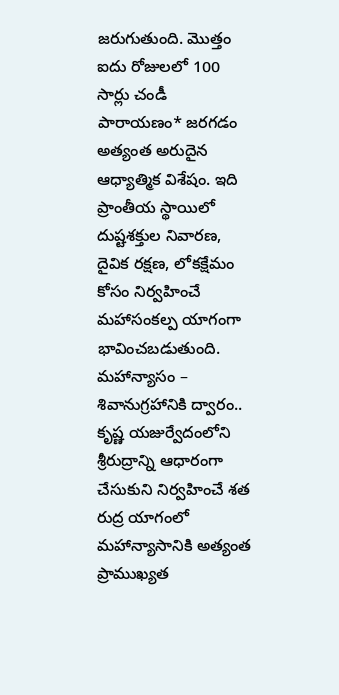జరుగుతుంది. మొత్తం ఐదు రోజులలో 100 సార్లు చండీ పారాయణం* జరగడం అత్యంత అరుదైన ఆధ్యాత్మిక విశేషం. ఇది ప్రాంతీయ స్థాయిలో దుష్టశక్తుల నివారణ, దైవిక రక్షణ, లోకక్షేమం కోసం నిర్వహించే మహాసంకల్ప యాగంగా భావించబడుతుంది.
మహాన్యాసం – శివానుగ్రహానికి ద్వారం..
కృష్ణ యజుర్వేదంలోని శ్రీరుద్రాన్ని ఆధారంగా చేసుకుని నిర్వహించే శత రుద్ర యాగంలో మహాన్యాసానికి అత్యంత ప్రాముఖ్యత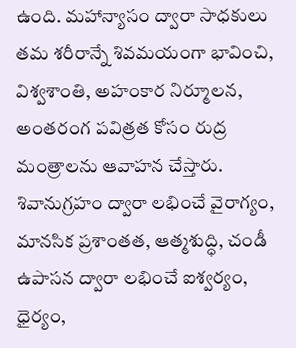ఉంది. మహాన్యాసం ద్వారా సాధకులు తమ శరీరాన్నే శివమయంగా భావించి, విశ్వశాంతి, అహంకార నిర్మూలన, అంతరంగ పవిత్రత కోసం రుద్ర మంత్రాలను ఆవాహన చేస్తారు.
శివానుగ్రహం ద్వారా లభించే వైరాగ్యం, మానసిక ప్రశాంతత, ఆత్మశుద్ధి, చండీ ఉపాసన ద్వారా లభించే ఐశ్వర్యం, ధైర్యం,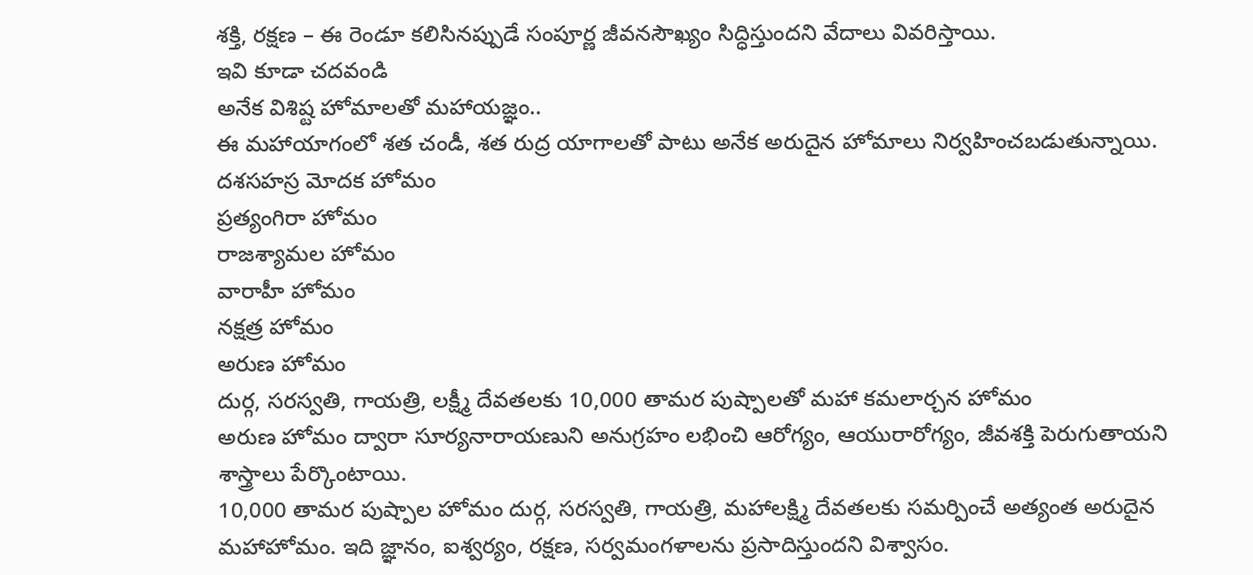శక్తి, రక్షణ – ఈ రెండూ కలిసినప్పుడే సంపూర్ణ జీవనసౌఖ్యం సిద్ధిస్తుందని వేదాలు వివరిస్తాయి.
ఇవి కూడా చదవండి
అనేక విశిష్ట హోమాలతో మహాయజ్ఞం..
ఈ మహాయాగంలో శత చండీ, శత రుద్ర యాగాలతో పాటు అనేక అరుదైన హోమాలు నిర్వహించబడుతున్నాయి.
దశసహస్ర మోదక హోమం
ప్రత్యంగిరా హోమం
రాజశ్యామల హోమం
వారాహీ హోమం
నక్షత్ర హోమం
అరుణ హోమం
దుర్గ, సరస్వతి, గాయత్రి, లక్ష్మీ దేవతలకు 10,000 తామర పుష్పాలతో మహా కమలార్చన హోమం
అరుణ హోమం ద్వారా సూర్యనారాయణుని అనుగ్రహం లభించి ఆరోగ్యం, ఆయురారోగ్యం, జీవశక్తి పెరుగుతాయని శాస్త్రాలు పేర్కొంటాయి.
10,000 తామర పుష్పాల హోమం దుర్గ, సరస్వతి, గాయత్రి, మహాలక్ష్మి దేవతలకు సమర్పించే అత్యంత అరుదైన మహాహోమం. ఇది జ్ఞానం, ఐశ్వర్యం, రక్షణ, సర్వమంగళాలను ప్రసాదిస్తుందని విశ్వాసం.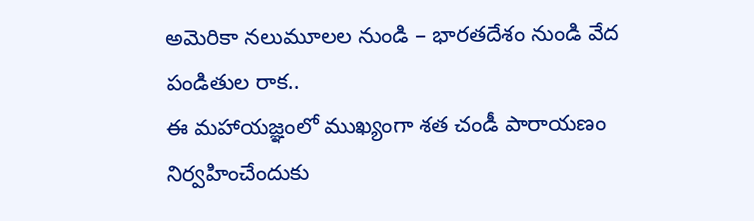అమెరికా నలుమూలల నుండి – భారతదేశం నుండి వేద పండితుల రాక..
ఈ మహాయజ్ఞంలో ముఖ్యంగా శత చండీ పారాయణం నిర్వహించేందుకు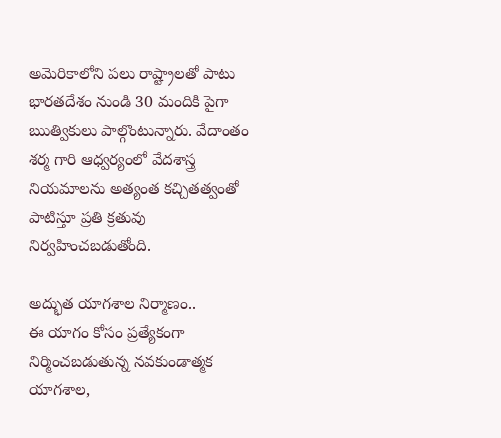అమెరికాలోని పలు రాష్ట్రాలతో పాటు భారతదేశం నుండి 30 మందికి పైగా ఋత్వికులు పాల్గొంటున్నారు. వేదాంతం శర్మ గారి ఆధ్వర్యంలో వేదశాస్త్ర నియమాలను అత్యంత కచ్చితత్వంతో పాటిస్తూ ప్రతి క్రతువు నిర్వహించబడుతోంది.

అద్భుత యాగశాల నిర్మాణం..
ఈ యాగం కోసం ప్రత్యేకంగా నిర్మించబడుతున్న నవకుండాత్మక యాగశాల,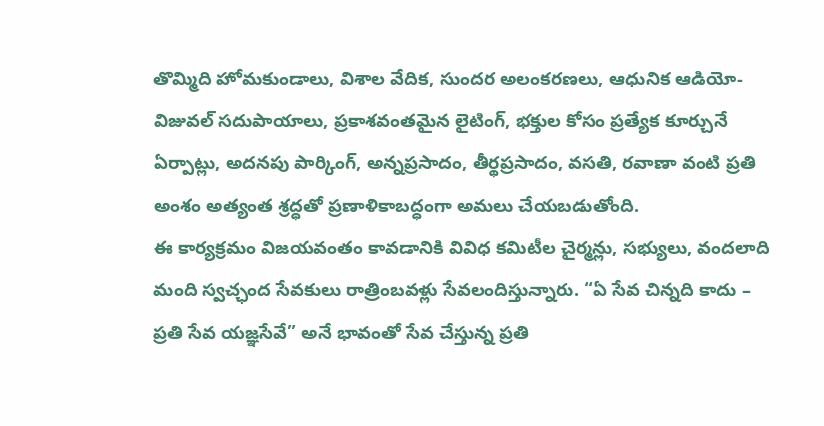తొమ్మిది హోమకుండాలు, విశాల వేదిక, సుందర అలంకరణలు, ఆధునిక ఆడియో-విజువల్ సదుపాయాలు, ప్రకాశవంతమైన లైటింగ్, భక్తుల కోసం ప్రత్యేక కూర్చునే ఏర్పాట్లు, అదనపు పార్కింగ్, అన్నప్రసాదం, తీర్థప్రసాదం, వసతి, రవాణా వంటి ప్రతి అంశం అత్యంత శ్రద్ధతో ప్రణాళికాబద్ధంగా అమలు చేయబడుతోంది.
ఈ కార్యక్రమం విజయవంతం కావడానికి వివిధ కమిటీల చైర్మన్లు, సభ్యులు, వందలాది మంది స్వచ్ఛంద సేవకులు రాత్రింబవళ్లు సేవలందిస్తున్నారు. “ఏ సేవ చిన్నది కాదు – ప్రతి సేవ యజ్ఞసేవే” అనే భావంతో సేవ చేస్తున్న ప్రతి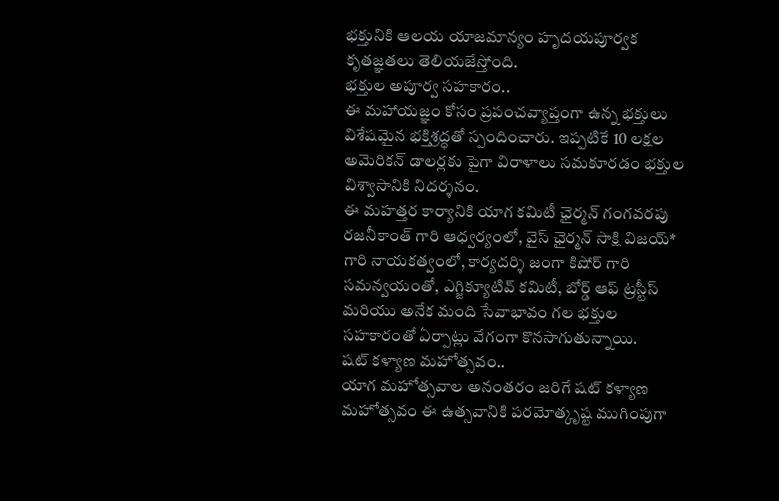భక్తునికి ఆలయ యాజమాన్యం హృదయపూర్వక కృతజ్ఞతలు తెలియజేస్తోంది.
భక్తుల అపూర్వ సహకారం..
ఈ మహాయజ్ఞం కోసం ప్రపంచవ్యాప్తంగా ఉన్న భక్తులు విశేషమైన భక్తిశ్రద్ధతో స్పందించారు. ఇప్పటికే 10 లక్షల అమెరికన్ డాలర్లకు పైగా విరాళాలు సమకూరడం భక్తుల విశ్వాసానికి నిదర్శనం.
ఈ మహత్తర కార్యానికి యాగ కమిటీ ఛైర్మన్ గంగవరపు రజనీకాంత్ గారి ఆధ్వర్యంలో, వైస్ ఛైర్మన్ సాక్షి విజయ్* గారి నాయకత్వంలో, కార్యదర్శి జంగా కిషోర్ గారి సమన్వయంతో, ఎగ్జిక్యూటివ్ కమిటీ, బోర్డ్ ఆఫ్ ట్రస్టీస్ మరియు అనేక మంది సేవాభావం గల భక్తుల సహకారంతో ఏర్పాట్లు వేగంగా కొనసాగుతున్నాయి.
షట్ కళ్యాణ మహోత్సవం..
యాగ మహోత్సవాల అనంతరం జరిగే షట్ కళ్యాణ మహోత్సవం ఈ ఉత్సవానికి పరమోత్కృష్ట ముగింపుగా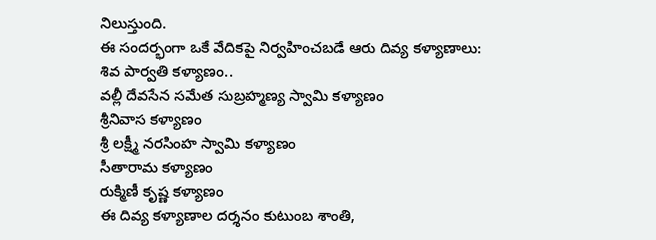నిలుస్తుంది.
ఈ సందర్భంగా ఒకే వేదికపై నిర్వహించబడే ఆరు దివ్య కళ్యాణాలు:
శివ పార్వతి కళ్యాణం..
వల్లీ దేవసేన సమేత సుబ్రహ్మణ్య స్వామి కళ్యాణం
శ్రీనివాస కళ్యాణం
శ్రీ లక్ష్మీ నరసింహ స్వామి కళ్యాణం
సీతారామ కళ్యాణం
రుక్మిణీ కృష్ణ కళ్యాణం
ఈ దివ్య కళ్యాణాల దర్శనం కుటుంబ శాంతి,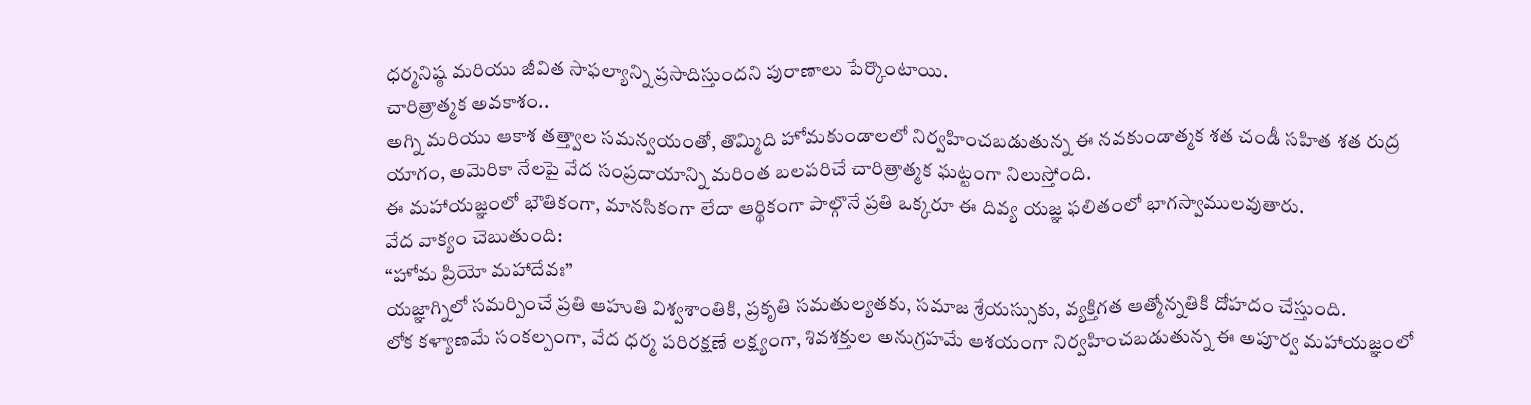ధర్మనిష్ఠ మరియు జీవిత సాఫల్యాన్ని ప్రసాదిస్తుందని పురాణాలు పేర్కొంటాయి.
చారిత్రాత్మక అవకాశం..
అగ్ని మరియు ఆకాశ తత్త్వాల సమన్వయంతో, తొమ్మిది హోమకుండాలలో నిర్వహించబడుతున్న ఈ నవకుండాత్మక శత చండీ సహిత శత రుద్ర యాగం, అమెరికా నేలపై వేద సంప్రదాయాన్ని మరింత బలపరిచే చారిత్రాత్మక ఘట్టంగా నిలుస్తోంది.
ఈ మహాయజ్ఞంలో భౌతికంగా, మానసికంగా లేదా ఆర్థికంగా పాల్గొనే ప్రతి ఒక్కరూ ఈ దివ్య యజ్ఞ ఫలితంలో భాగస్వాములవుతారు.
వేద వాక్యం చెబుతుంది:
“హోమ ప్రియో మహాదేవః”
యజ్ఞాగ్నిలో సమర్పించే ప్రతి ఆహుతి విశ్వశాంతికి, ప్రకృతి సమతుల్యతకు, సమాజ శ్రేయస్సుకు, వ్యక్తిగత ఆత్మోన్నతికి దోహదం చేస్తుంది.
లోక కళ్యాణమే సంకల్పంగా, వేద ధర్మ పరిరక్షణే లక్ష్యంగా, శివశక్తుల అనుగ్రహమే ఆశయంగా నిర్వహించబడుతున్న ఈ అపూర్వ మహాయజ్ఞంలో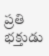ప్రతి భక్తుడు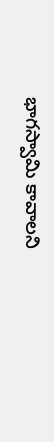భాగస్వామి కావాలని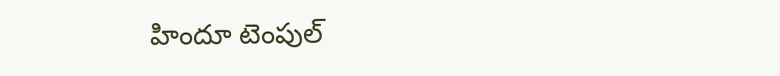హిందూ టెంపుల్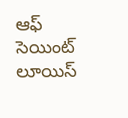ఆఫ్ సెయింట్ లూయిస్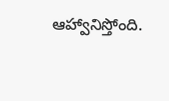ఆహ్వానిస్తోంది.